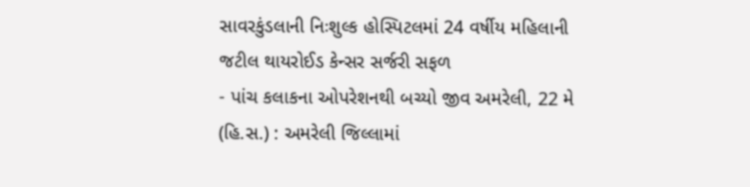સાવરકુંડલાની નિઃશુલ્ક હોસ્પિટલમાં 24 વર્ષીય મહિલાની જટીલ થાયરોઈડ કેન્સર સર્જરી સફળ
- પાંચ કલાકના ઓપરેશનથી બચ્યો જીવ અમરેલી, 22 મે (હિ.સ.) : અમરેલી જિલ્લામાં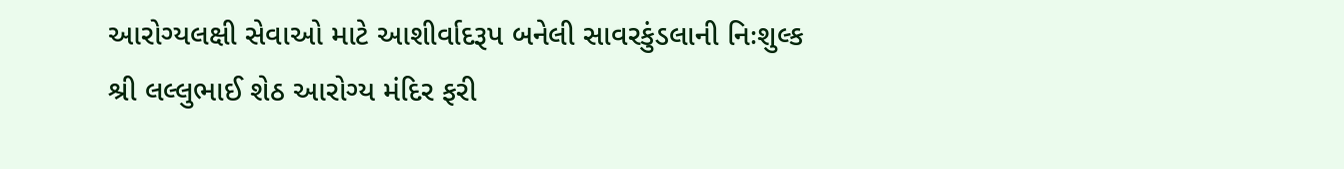આરોગ્યલક્ષી સેવાઓ માટે આશીર્વાદરૂપ બનેલી સાવરકુંડલાની નિઃશુલ્ક શ્રી લલ્લુભાઈ શેઠ આરોગ્ય મંદિર ફરી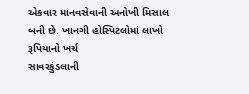એકવાર માનવસેવાની અનોખી મિસાલ બની છે. ખાનગી હોસ્પિટલોમાં લાખો રૂપિયાનો ખર્ચ
સાવરકુંડલાની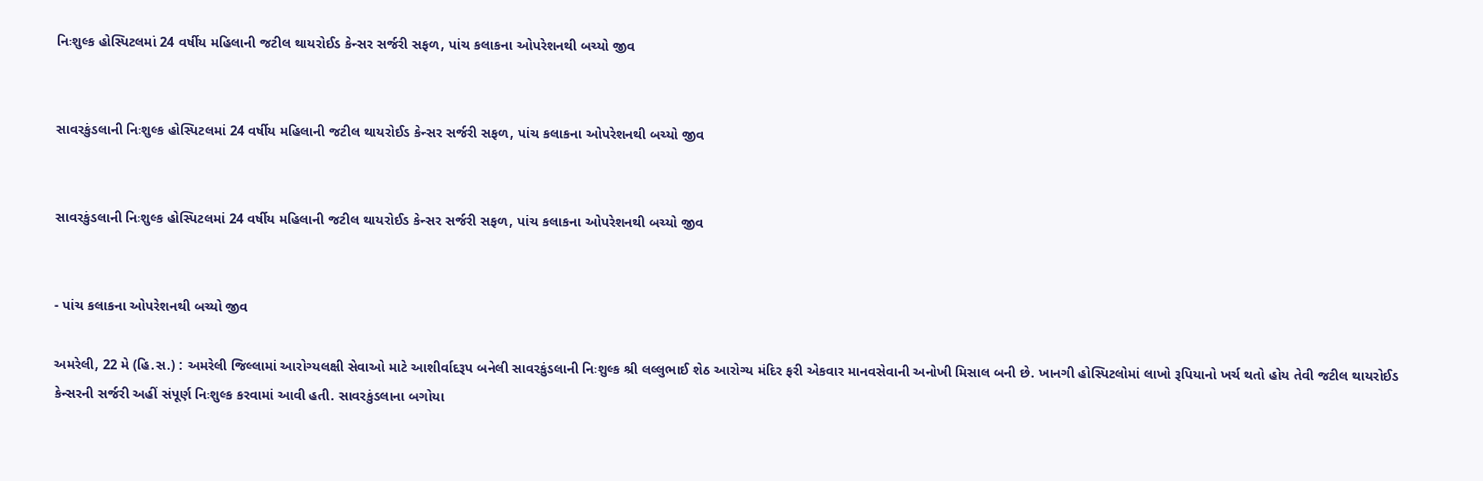નિઃશુલ્ક હોસ્પિટલમાં 24 વર્ષીય મહિલાની જટીલ થાયરોઈડ કેન્સર સર્જરી સફળ, પાંચ કલાકના ઓપરેશનથી બચ્યો જીવ


સાવરકુંડલાની નિઃશુલ્ક હોસ્પિટલમાં 24 વર્ષીય મહિલાની જટીલ થાયરોઈડ કેન્સર સર્જરી સફળ, પાંચ કલાકના ઓપરેશનથી બચ્યો જીવ


સાવરકુંડલાની નિઃશુલ્ક હોસ્પિટલમાં 24 વર્ષીય મહિલાની જટીલ થાયરોઈડ કેન્સર સર્જરી સફળ, પાંચ કલાકના ઓપરેશનથી બચ્યો જીવ


- પાંચ કલાકના ઓપરેશનથી બચ્યો જીવ

અમરેલી, 22 મે (હિ.સ.) : અમરેલી જિલ્લામાં આરોગ્યલક્ષી સેવાઓ માટે આશીર્વાદરૂપ બનેલી સાવરકુંડલાની નિઃશુલ્ક શ્રી લલ્લુભાઈ શેઠ આરોગ્ય મંદિર ફરી એકવાર માનવસેવાની અનોખી મિસાલ બની છે. ખાનગી હોસ્પિટલોમાં લાખો રૂપિયાનો ખર્ચ થતો હોય તેવી જટીલ થાયરોઈડ કેન્સરની સર્જરી અહીં સંપૂર્ણ નિઃશુલ્ક કરવામાં આવી હતી. સાવરકુંડલાના બગોયા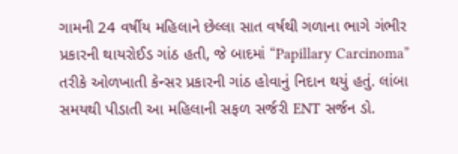ગામની 24 વર્ષીય મહિલાને છેલ્લા સાત વર્ષથી ગળાના ભાગે ગંભીર પ્રકારની થાયરોઈડ ગાંઠ હતી, જે બાદમાં “Papillary Carcinoma” તરીકે ઓળખાતી કેન્સર પ્રકારની ગાંઠ હોવાનું નિદાન થયું હતું. લાંબા સમયથી પીડાતી આ મહિલાની સફળ સર્જરી ENT સર્જન ડો.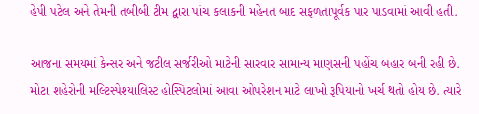હેપી પટેલ અને તેમની તબીબી ટીમ દ્વારા પાંચ કલાકની મહેનત બાદ સફળતાપૂર્વક પાર પાડવામાં આવી હતી.

આજના સમયમાં કેન્સર અને જટીલ સર્જરીઓ માટેની સારવાર સામાન્ય માણસની પહોંચ બહાર બની રહી છે. મોટા શહેરોની મલ્ટિસ્પેશ્યાલિસ્ટ હોસ્પિટલોમાં આવા ઓપરેશન માટે લાખો રૂપિયાનો ખર્ચ થતો હોય છે. ત્યારે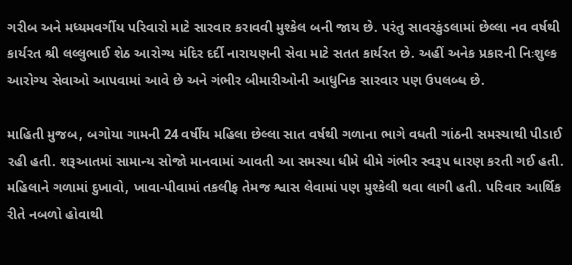ગરીબ અને મધ્યમવર્ગીય પરિવારો માટે સારવાર કરાવવી મુશ્કેલ બની જાય છે. પરંતુ સાવરકુંડલામાં છેલ્લા નવ વર્ષથી કાર્યરત શ્રી લલ્લુભાઈ શેઠ આરોગ્ય મંદિર દર્દી નારાયણની સેવા માટે સતત કાર્યરત છે. અહીં અનેક પ્રકારની નિઃશુલ્ક આરોગ્ય સેવાઓ આપવામાં આવે છે અને ગંભીર બીમારીઓની આધુનિક સારવાર પણ ઉપલબ્ધ છે.

માહિતી મુજબ, બગોયા ગામની 24 વર્ષીય મહિલા છેલ્લા સાત વર્ષથી ગળાના ભાગે વધતી ગાંઠની સમસ્યાથી પીડાઈ રહી હતી. શરૂઆતમાં સામાન્ય સોજો માનવામાં આવતી આ સમસ્યા ધીમે ધીમે ગંભીર સ્વરૂપ ધારણ કરતી ગઈ હતી. મહિલાને ગળામાં દુખાવો, ખાવા-પીવામાં તકલીફ તેમજ શ્વાસ લેવામાં પણ મુશ્કેલી થવા લાગી હતી. પરિવાર આર્થિક રીતે નબળો હોવાથી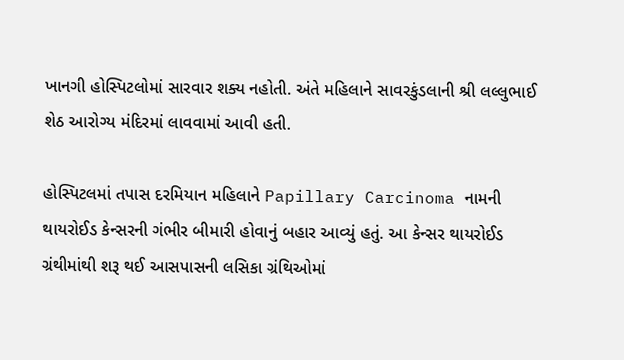ખાનગી હોસ્પિટલોમાં સારવાર શક્ય નહોતી. અંતે મહિલાને સાવરકુંડલાની શ્રી લલ્લુભાઈ શેઠ આરોગ્ય મંદિરમાં લાવવામાં આવી હતી.

હોસ્પિટલમાં તપાસ દરમિયાન મહિલાને Papillary Carcinoma નામની થાયરોઈડ કેન્સરની ગંભીર બીમારી હોવાનું બહાર આવ્યું હતું. આ કેન્સર થાયરોઈડ ગ્રંથીમાંથી શરૂ થઈ આસપાસની લસિકા ગ્રંથિઓમાં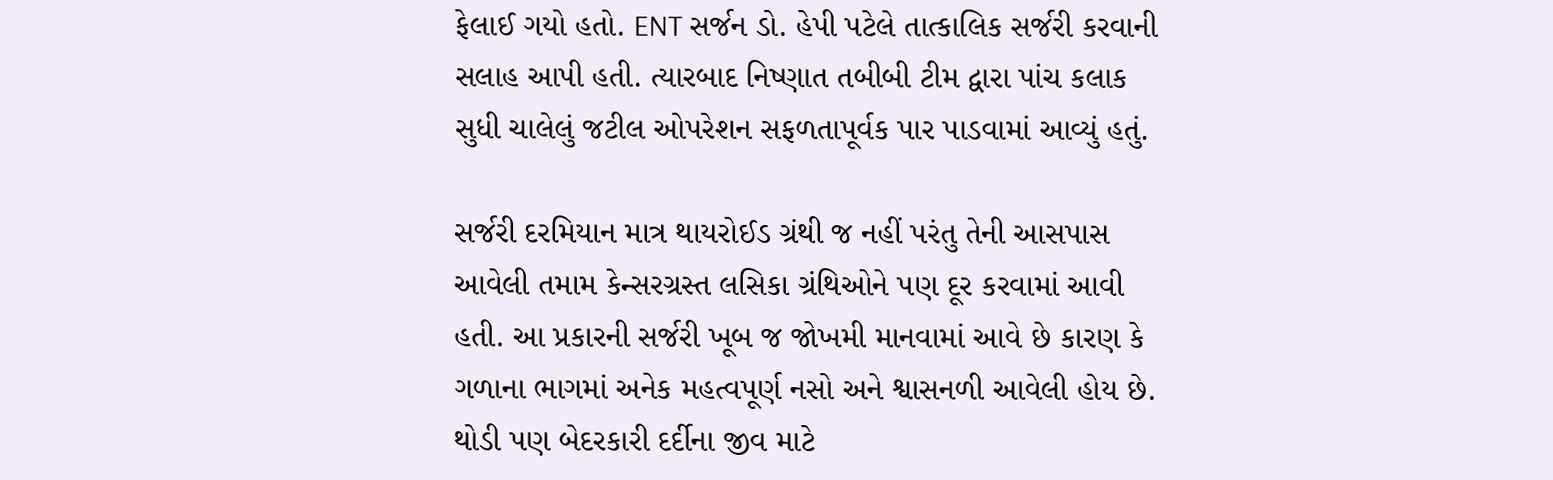ફેલાઈ ગયો હતો. ENT સર્જન ડો. હેપી પટેલે તાત્કાલિક સર્જરી કરવાની સલાહ આપી હતી. ત્યારબાદ નિષ્ણાત તબીબી ટીમ દ્વારા પાંચ કલાક સુધી ચાલેલું જટીલ ઓપરેશન સફળતાપૂર્વક પાર પાડવામાં આવ્યું હતું.

સર્જરી દરમિયાન માત્ર થાયરોઈડ ગ્રંથી જ નહીં પરંતુ તેની આસપાસ આવેલી તમામ કેન્સરગ્રસ્ત લસિકા ગ્રંથિઓને પણ દૂર કરવામાં આવી હતી. આ પ્રકારની સર્જરી ખૂબ જ જોખમી માનવામાં આવે છે કારણ કે ગળાના ભાગમાં અનેક મહત્વપૂર્ણ નસો અને શ્વાસનળી આવેલી હોય છે. થોડી પણ બેદરકારી દર્દીના જીવ માટે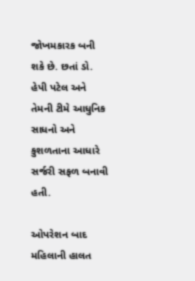જોખમકારક બની શકે છે. છતાં ડો. હેપી પટેલ અને તેમની ટીમે આધુનિક સાધનો અને કુશળતાના આધારે સર્જરી સફળ બનાવી હતી.

ઓપરેશન બાદ મહિલાની હાલત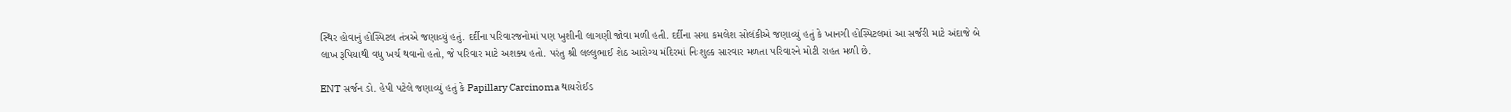સ્થિર હોવાનું હોસ્પિટલ તંત્રએ જણાવ્યું હતું. દર્દીના પરિવારજનોમાં પણ ખુશીની લાગણી જોવા મળી હતી. દર્દીના સગા કમલેશ સોલંકીએ જણાવ્યું હતું કે ખાનગી હોસ્પિટલમાં આ સર્જરી માટે અંદાજે બે લાખ રૂપિયાથી વધુ ખર્ચ થવાનો હતો, જે પરિવાર માટે અશક્ય હતો. પરંતુ શ્રી લલ્લુભાઈ શેઠ આરોગ્ય મંદિરમાં નિઃશુલ્ક સારવાર મળતા પરિવારને મોટી રાહત મળી છે.

ENT સર્જન ડો. હેપી પટેલે જણાવ્યું હતું કે Papillary Carcinoma થાયરોઈડ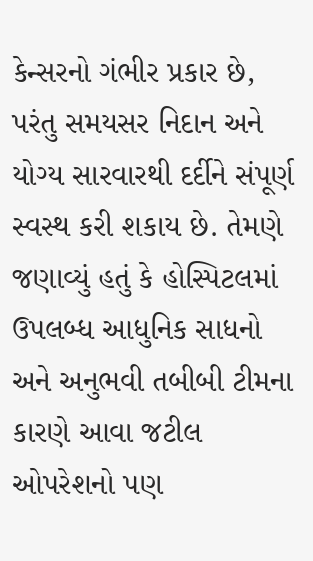કેન્સરનો ગંભીર પ્રકાર છે, પરંતુ સમયસર નિદાન અને યોગ્ય સારવારથી દર્દીને સંપૂર્ણ સ્વસ્થ કરી શકાય છે. તેમણે જણાવ્યું હતું કે હોસ્પિટલમાં ઉપલબ્ધ આધુનિક સાધનો અને અનુભવી તબીબી ટીમના કારણે આવા જટીલ ઓપરેશનો પણ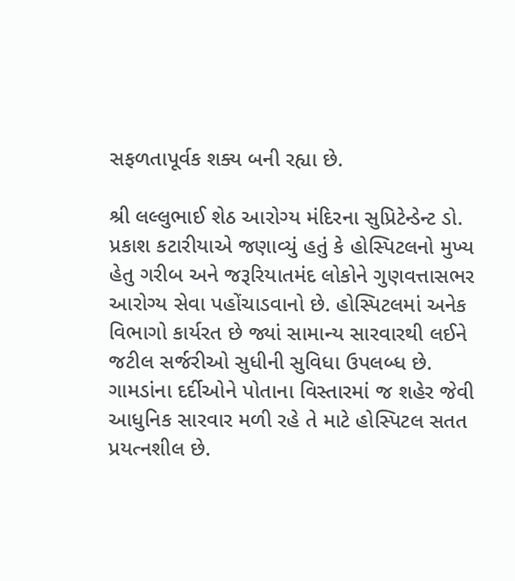સફળતાપૂર્વક શક્ય બની રહ્યા છે.

શ્રી લલ્લુભાઈ શેઠ આરોગ્ય મંદિરના સુપ્રિટેન્ડેન્ટ ડો. પ્રકાશ કટારીયાએ જણાવ્યું હતું કે હોસ્પિટલનો મુખ્ય હેતુ ગરીબ અને જરૂરિયાતમંદ લોકોને ગુણવત્તાસભર આરોગ્ય સેવા પહોંચાડવાનો છે. હોસ્પિટલમાં અનેક વિભાગો કાર્યરત છે જ્યાં સામાન્ય સારવારથી લઈને જટીલ સર્જરીઓ સુધીની સુવિધા ઉપલબ્ધ છે. ગામડાંના દર્દીઓને પોતાના વિસ્તારમાં જ શહેર જેવી આધુનિક સારવાર મળી રહે તે માટે હોસ્પિટલ સતત પ્રયત્નશીલ છે.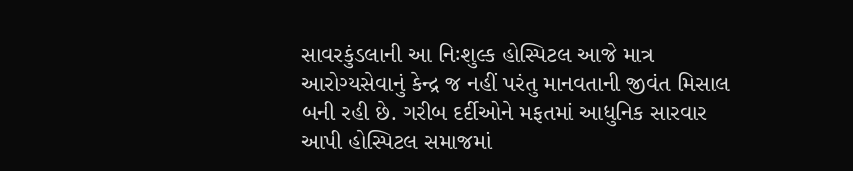સાવરકુંડલાની આ નિઃશુલ્ક હોસ્પિટલ આજે માત્ર આરોગ્યસેવાનું કેન્દ્ર જ નહીં પરંતુ માનવતાની જીવંત મિસાલ બની રહી છે. ગરીબ દર્દીઓને મફતમાં આધુનિક સારવાર આપી હોસ્પિટલ સમાજમાં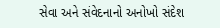સેવા અને સંવેદનાનો અનોખો સંદેશ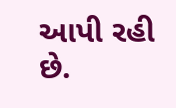આપી રહી છે.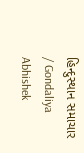હિન્દુસ્થાન સમાચાર / Gondaliya Abhishek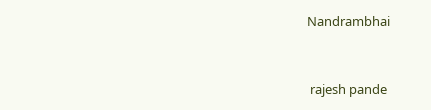Nandrambhai


 rajesh pande